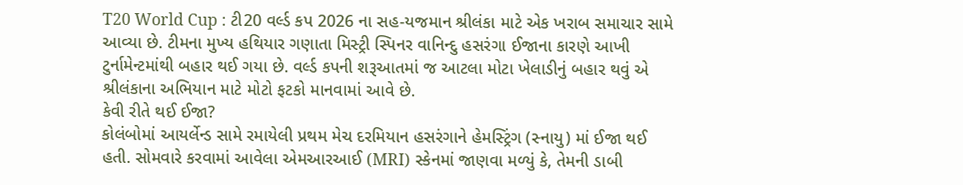T20 World Cup : ટી20 વર્લ્ડ કપ 2026 ના સહ-યજમાન શ્રીલંકા માટે એક ખરાબ સમાચાર સામે આવ્યા છે. ટીમના મુખ્ય હથિયાર ગણાતા મિસ્ટ્રી સ્પિનર વાનિન્દુ હસરંગા ઈજાના કારણે આખી ટુર્નામેન્ટમાંથી બહાર થઈ ગયા છે. વર્લ્ડ કપની શરૂઆતમાં જ આટલા મોટા ખેલાડીનું બહાર થવું એ શ્રીલંકાના અભિયાન માટે મોટો ફટકો માનવામાં આવે છે.
કેવી રીતે થઈ ઈજા?
કોલંબોમાં આયર્લેન્ડ સામે રમાયેલી પ્રથમ મેચ દરમિયાન હસરંગાને હેમસ્ટ્રિંગ (સ્નાયુ) માં ઈજા થઈ હતી. સોમવારે કરવામાં આવેલા એમઆરઆઈ (MRI) સ્કેનમાં જાણવા મળ્યું કે, તેમની ડાબી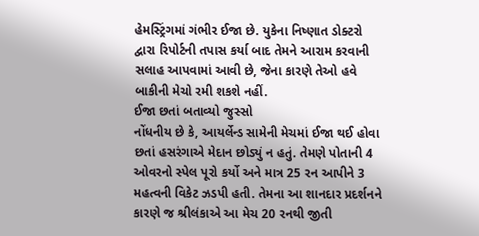હેમસ્ટ્રિંગમાં ગંભીર ઈજા છે. યુકેના નિષ્ણાત ડોક્ટરો દ્વારા રિપોર્ટની તપાસ કર્યા બાદ તેમને આરામ કરવાની સલાહ આપવામાં આવી છે, જેના કારણે તેઓ હવે બાકીની મેચો રમી શકશે નહીં.
ઈજા છતાં બતાવ્યો જુસ્સો
નોંધનીય છે કે, આયર્લેન્ડ સામેની મેચમાં ઈજા થઈ હોવા છતાં હસરંગાએ મેદાન છોડ્યું ન હતું. તેમણે પોતાની 4 ઓવરનો સ્પેલ પૂરો કર્યો અને માત્ર 25 રન આપીને 3 મહત્વની વિકેટ ઝડપી હતી. તેમના આ શાનદાર પ્રદર્શનને કારણે જ શ્રીલંકાએ આ મેચ 20 રનથી જીતી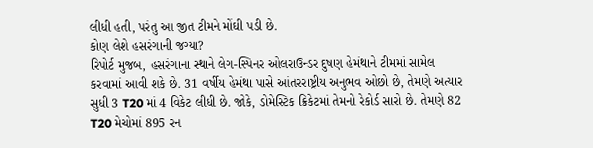લીધી હતી, પરંતુ આ જીત ટીમને મોંઘી પડી છે.
કોણ લેશે હસરંગાની જગ્યા?
રિપોર્ટ મુજબ, હસરંગાના સ્થાને લેગ-સ્પિનર ઓલરાઉન્ડર દુષણ હેમંથાને ટીમમાં સામેલ કરવામાં આવી શકે છે. 31 વર્ષીય હેમંથા પાસે આંતરરાષ્ટ્રીય અનુભવ ઓછો છે, તેમણે અત્યાર સુધી 3 T20 માં 4 વિકેટ લીધી છે. જોકે, ડોમેસ્ટિક ક્રિકેટમાં તેમનો રેકોર્ડ સારો છે. તેમણે 82 T20 મેચોમાં 895 રન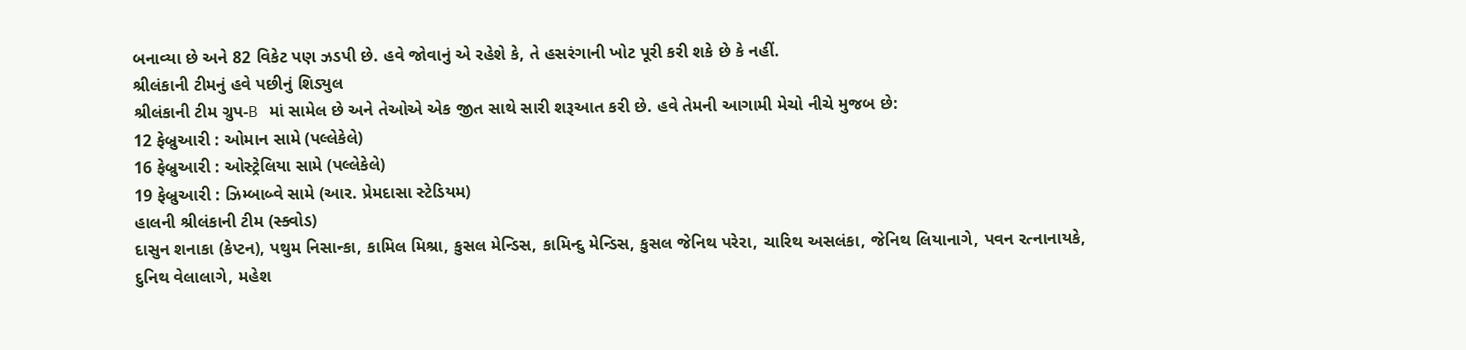બનાવ્યા છે અને 82 વિકેટ પણ ઝડપી છે. હવે જોવાનું એ રહેશે કે, તે હસરંગાની ખોટ પૂરી કરી શકે છે કે નહીં.
શ્રીલંકાની ટીમનું હવે પછીનું શિડ્યુલ
શ્રીલંકાની ટીમ ગ્રુપ-B માં સામેલ છે અને તેઓએ એક જીત સાથે સારી શરૂઆત કરી છે. હવે તેમની આગામી મેચો નીચે મુજબ છે:
12 ફેબ્રુઆરી : ઓમાન સામે (પલ્લેકેલે)
16 ફેબ્રુઆરી : ઓસ્ટ્રેલિયા સામે (પલ્લેકેલે)
19 ફેબ્રુઆરી : ઝિમ્બાબ્વે સામે (આર. પ્રેમદાસા સ્ટેડિયમ)
હાલની શ્રીલંકાની ટીમ (સ્ક્વોડ)
દાસુન શનાકા (કેપ્ટન), પથુમ નિસાન્કા, કામિલ મિશ્રા, કુસલ મેન્ડિસ, કામિન્દુ મેન્ડિસ, કુસલ જેનિથ પરેરા, ચારિથ અસલંકા, જેનિથ લિયાનાગે, પવન રત્નાનાયકે, દુનિથ વેલાલાગે, મહેશ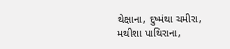થેક્ષાના, દુષ્મંથા ચમીરા, મથીશા પાથિરાના,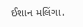ઈશાન મલિંગા.